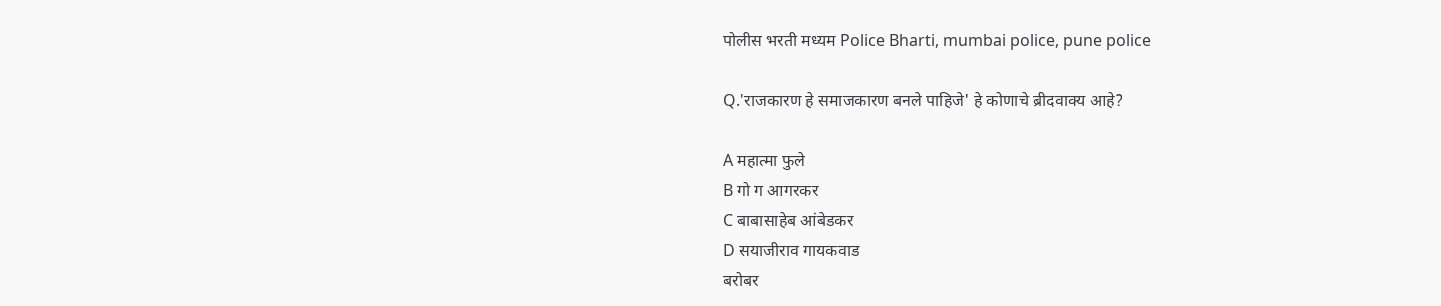पोलीस भरती मध्यम Police Bharti, mumbai police, pune police

Q.'राजकारण हे समाजकारण बनले पाहिजे' हे कोणाचे ब्रीदवाक्य आहे?

A महात्मा फुले
B गो ग आगरकर
C बाबासाहेब आंबेडकर
D सयाजीराव गायकवाड
बरोबर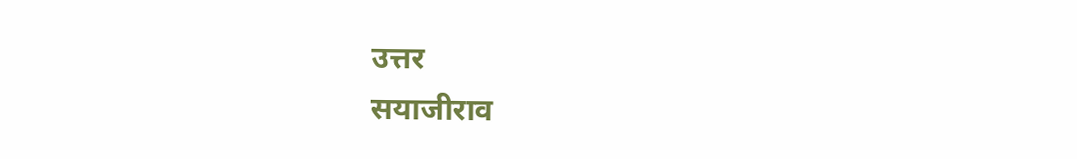उत्तर
सयाजीराव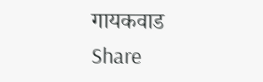गायकवाड
Share